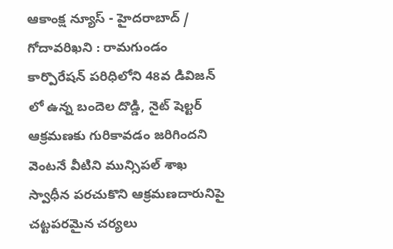ఆకాంక్ష న్యూస్ - హైదరాబాద్ / గోదావరిఖని : రామగుండం కార్పొరేషన్ పరిధిలోని 48వ డివిజన్ లో ఉన్న బందెల దొడ్డి, నైట్ షెల్టర్ ఆక్రమణకు గురికావడం జరిగిందని వెంటనే వీటిని మున్సిపల్ శాఖ స్వాధీన పరచుకొని ఆక్రమణదారునిపై చట్టపరమైన చర్యలు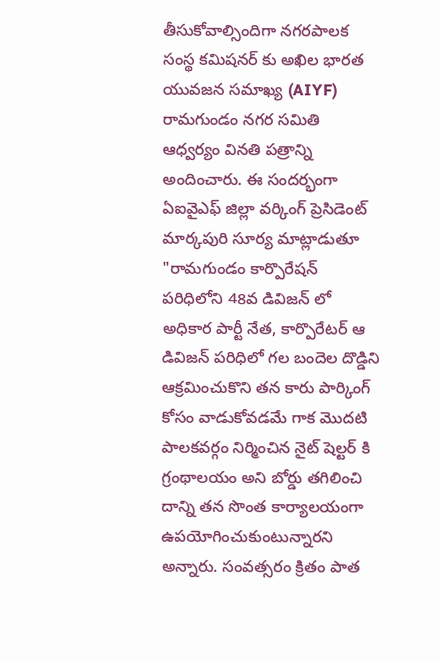తీసుకోవాల్సిందిగా నగరపాలక సంస్థ కమిషనర్ కు అఖిల భారత యువజన సమాఖ్య (AIYF) రామగుండం నగర సమితి ఆధ్వర్యం వినతి పత్రాన్ని అందించారు. ఈ సందర్భంగా ఏఐవైఎఫ్ జిల్లా వర్కింగ్ ప్రెసిడెంట్ మార్కపురి సూర్య మాట్లాడుతూ "రామగుండం కార్పొరేషన్ పరిధిలోని 48వ డివిజన్ లో అధికార పార్టీ నేత, కార్పొరేటర్ ఆ డివిజన్ పరిధిలో గల బందెల దొడ్డిని ఆక్రమించుకొని తన కారు పార్కింగ్ కోసం వాడుకోవడమే గాక మొదటి పాలకవర్గం నిర్మించిన నైట్ షెల్టర్ కి గ్రంథాలయం అని బోర్డు తగిలించి దాన్ని తన సొంత కార్యాలయంగా ఉపయోగించుకుంటున్నారని అన్నారు. సంవత్సరం క్రితం పాత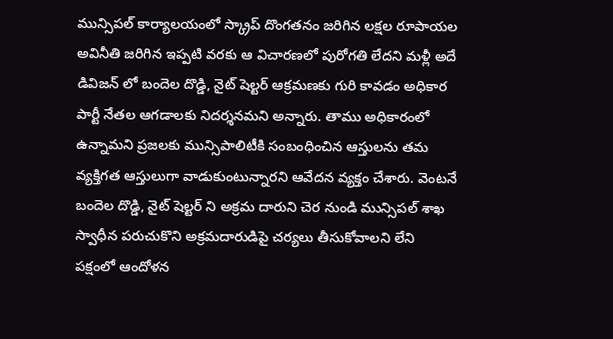మున్సిపల్ కార్యాలయంలో స్క్రాప్ దొంగతనం జరిగిన లక్షల రూపాయల అవినీతి జరిగిన ఇప్పటి వరకు ఆ విచారణలో పురోగతి లేదని మళ్లీ అదే డివిజన్ లో బందెల దొడ్డి, నైట్ షెల్టర్ ఆక్రమణకు గురి కావడం అధికార పార్టీ నేతల ఆగడాలకు నిదర్శనమని అన్నారు. తాము అధికారంలో ఉన్నామని ప్రజలకు మున్సిపాలిటీకి సంబంధించిన ఆస్తులను తమ వ్యక్తిగత ఆస్తులుగా వాడుకుంటున్నారని ఆవేదన వ్యక్తం చేశారు. వెంటనే బందెల దొడ్డి, నైట్ షెల్టర్ ని అక్రమ దారుని చెర నుండి మున్సిపల్ శాఖ స్వాధీన పరుచుకొని అక్రమదారుడిపై చర్యలు తీసుకోవాలని లేని పక్షంలో ఆందోళన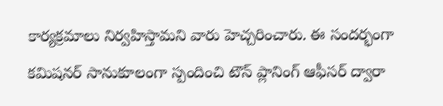కార్యక్రమాలు నిర్వహిస్తామని వారు హెచ్చరించారు. ఈ సందర్భంగా కమిషనర్ సానుకూలంగా స్పందించి టౌన్ ప్లానింగ్ ఆఫీసర్ ద్వారా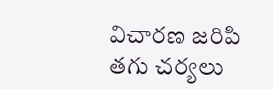విచారణ జరిపి తగు చర్యలు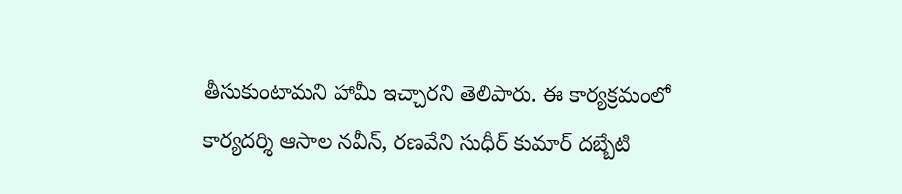తీసుకుంటామని హామీ ఇచ్చారని తెలిపారు. ఈ కార్యక్రమంలో కార్యదర్శి ఆసాల నవీన్, రణవేని సుధీర్ కుమార్ దబ్బేటి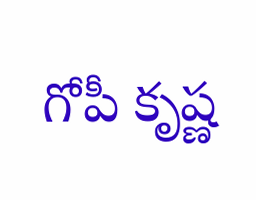గోపీ కృష్ణ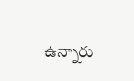ఉన్నారు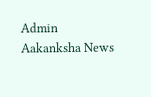Admin
Aakanksha News